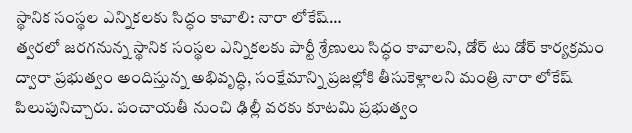స్థానిక సంస్థల ఎన్నికలకు సిద్ధం కావాలి: నారా లోకేష్…
త్వరలో జరగనున్న స్థానిక సంస్థల ఎన్నికలకు పార్టీ శ్రేణులు సిద్ధం కావాలని, డోర్ టు డోర్ కార్యక్రమం ద్వారా ప్రభుత్వం అందిస్తున్న అభివృద్ధి, సంక్షేమాన్ని ప్రజల్లోకి తీసుకెళ్లాలని మంత్రి నారా లోకేష్ పిలుపునిచ్చారు. పంచాయతీ నుంచి ఢిల్లీ వరకు కూటమి ప్రభుత్వం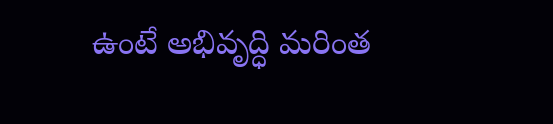ఉంటే అభివృద్ధి మరింత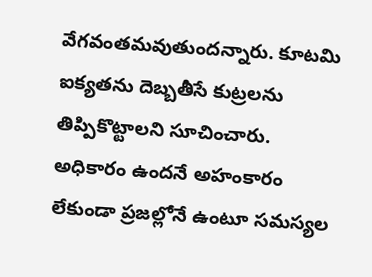వేగవంతమవుతుందన్నారు. కూటమి ఐక్యతను దెబ్బతీసే కుట్రలను తిప్పికొట్టాలని సూచించారు. అధికారం ఉందనే అహంకారం లేకుండా ప్రజల్లోనే ఉంటూ సమస్యల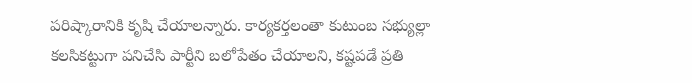పరిష్కారానికి కృషి చేయాలన్నారు. కార్యకర్తలంతా కుటుంబ సభ్యుల్లా కలసికట్టుగా పనిచేసి పార్టీని బలోపేతం చేయాలని, కష్టపడే ప్రతి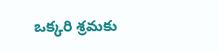ఒక్కరి శ్రమకు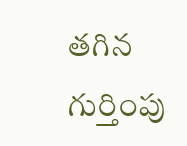తగిన గుర్తింపు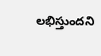లభిస్తుందని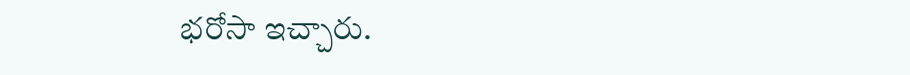భరోసా ఇచ్చారు.